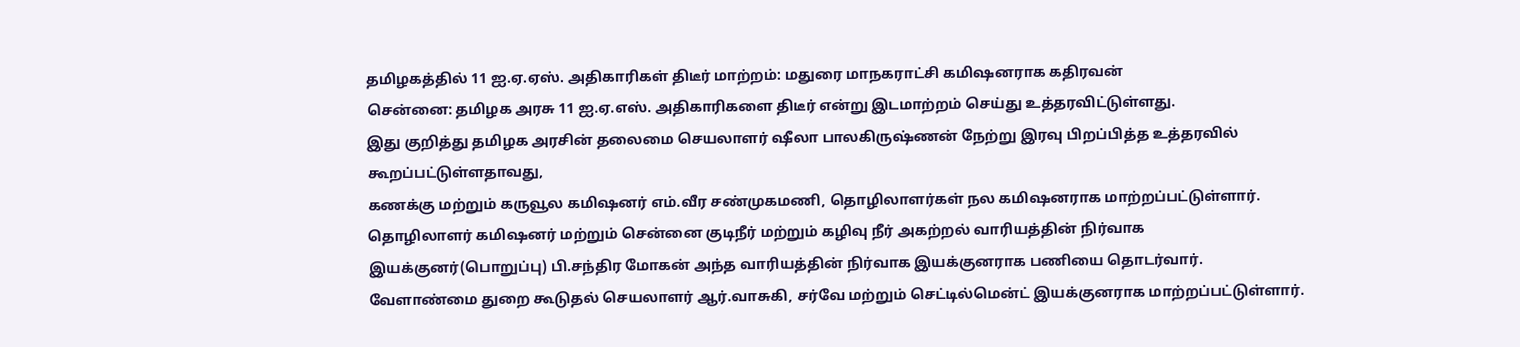தமிழகத்தில் 11 ஐ.ஏ.ஏஸ். அதிகாரிகள் திடீர் மாற்றம்: மதுரை மாநகராட்சி கமிஷனராக கதிரவன்
சென்னை: தமிழக அரசு 11 ஐ.ஏ.எஸ். அதிகாரிகளை திடீர் என்று இடமாற்றம் செய்து உத்தரவிட்டுள்ளது.
இது குறித்து தமிழக அரசின் தலைமை செயலாளர் ஷீலா பாலகிருஷ்ணன் நேற்று இரவு பிறப்பித்த உத்தரவில் கூறப்பட்டுள்ளதாவது,
கணக்கு மற்றும் கருவூல கமிஷனர் எம்.வீர சண்முகமணி, தொழிலாளர்கள் நல கமிஷனராக மாற்றப்பட்டுள்ளார்.
தொழிலாளர் கமிஷனர் மற்றும் சென்னை குடிநீர் மற்றும் கழிவு நீர் அகற்றல் வாரியத்தின் நிர்வாக இயக்குனர்(பொறுப்பு) பி.சந்திர மோகன் அந்த வாரியத்தின் நிர்வாக இயக்குனராக பணியை தொடர்வார்.
வேளாண்மை துறை கூடுதல் செயலாளர் ஆர்.வாசுகி, சர்வே மற்றும் செட்டில்மென்ட் இயக்குனராக மாற்றப்பட்டுள்ளார்.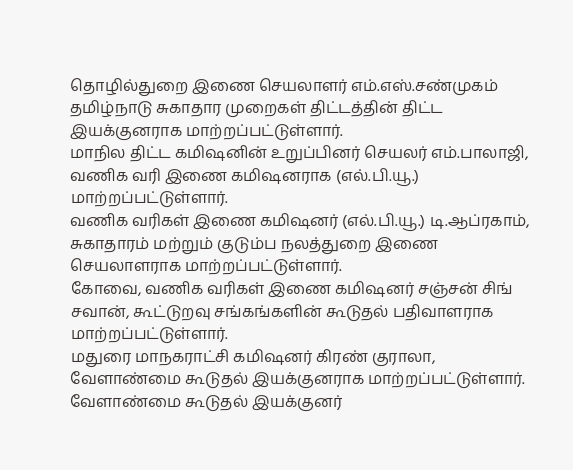தொழில்துறை இணை செயலாளர் எம்.எஸ்.சண்முகம் தமிழ்நாடு சுகாதார முறைகள் திட்டத்தின் திட்ட இயக்குனராக மாற்றப்பட்டுள்ளார்.
மாநில திட்ட கமிஷனின் உறுப்பினர் செயலர் எம்.பாலாஜி, வணிக வரி இணை கமிஷனராக (எல்.பி.யூ.) மாற்றப்பட்டுள்ளார்.
வணிக வரிகள் இணை கமிஷனர் (எல்.பி.யூ.) டி.ஆப்ரகாம், சுகாதாரம் மற்றும் குடும்ப நலத்துறை இணை செயலாளராக மாற்றப்பட்டுள்ளார்.
கோவை, வணிக வரிகள் இணை கமிஷனர் சஞ்சன் சிங் சவான், கூட்டுறவு சங்கங்களின் கூடுதல் பதிவாளராக மாற்றப்பட்டுள்ளார்.
மதுரை மாநகராட்சி கமிஷனர் கிரண் குராலா, வேளாண்மை கூடுதல் இயக்குனராக மாற்றப்பட்டுள்ளார்.
வேளாண்மை கூடுதல் இயக்குனர்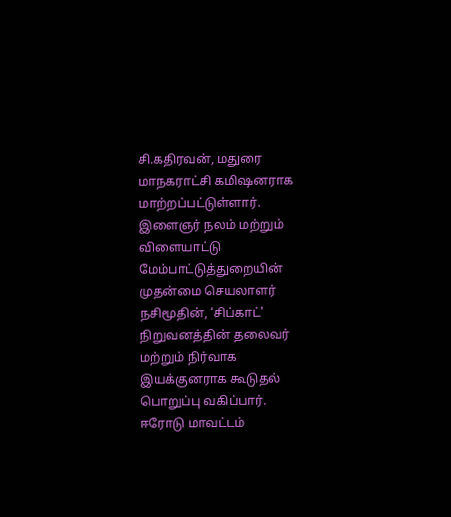சி.கதிரவன், மதுரை மாநகராட்சி கமிஷனராக மாற்றப்பட்டுள்ளார்.
இளைஞர் நலம் மற்றும் விளையாட்டு மேம்பாட்டுத்துறையின் முதன்மை செயலாளர் நசிமூதின், ‘சிப்காட்' நிறுவனத்தின் தலைவர் மற்றும் நிர்வாக இயக்குனராக கூடுதல் பொறுப்பு வகிப்பார்.
ஈரோடு மாவட்டம்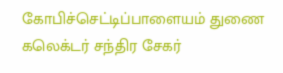கோபிச்செட்டிப்பாளையம் துணை கலெக்டர் சந்திர சேகர்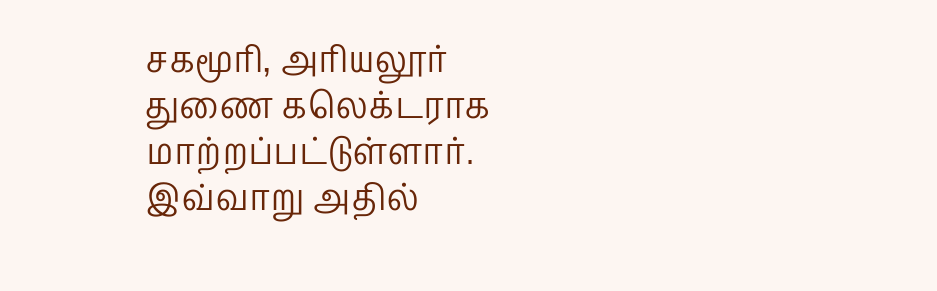சகமூரி, அரியலூர் துணை கலெக்டராக மாற்றப்பட்டுள்ளார்.
இவ்வாறு அதில்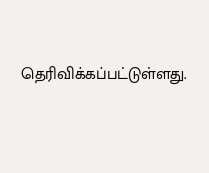தெரிவிக்கப்பட்டுள்ளது.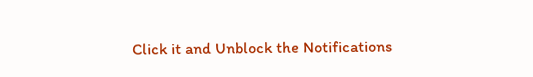Click it and Unblock the Notifications